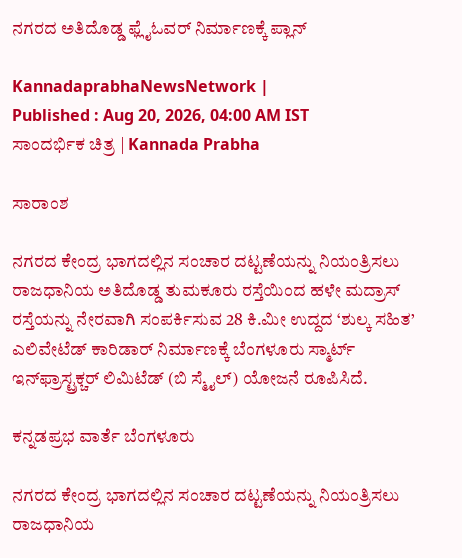ನಗರದ ಅತಿದೊಡ್ಡ ಫ್ಲೈಓವರ್ ನಿರ್ಮಾಣಕ್ಕೆ ಪ್ಲಾನ್‌

KannadaprabhaNewsNetwork |
Published : Aug 20, 2026, 04:00 AM IST
ಸಾಂದರ್ಭಿಕ ಚಿತ್ರ | Kannada Prabha

ಸಾರಾಂಶ

ನಗರದ ಕೇಂದ್ರ ಭಾಗದಲ್ಲಿನ ಸಂಚಾರ ದಟ್ಟಣೆಯನ್ನು ನಿಯಂತ್ರಿಸಲು ರಾಜಧಾನಿಯ ಅತಿದೊಡ್ಡ ತುಮಕೂರು ರಸ್ತೆಯಿಂದ ಹಳೇ ಮದ್ರಾಸ್ ರಸ್ತೆಯನ್ನು ನೇರವಾಗಿ ಸಂಪರ್ಕಿಸುವ 28 ಕಿ.ಮೀ ಉದ್ದದ ‘ಶುಲ್ಕ ಸಹಿತ’ ಎಲಿವೇಟೆಡ್ ಕಾರಿಡಾರ್ ನಿರ್ಮಾಣಕ್ಕೆ ಬೆಂಗಳೂರು ಸ್ಮಾರ್ಟ್ ಇನ್‌ಫ್ರಾಸ್ಟ್ರಕ್ಚರ್ ಲಿಮಿಟೆಡ್ (ಬಿ ಸ್ಮೈಲ್) ಯೋಜನೆ ರೂಪಿಸಿದೆ.

ಕನ್ನಡಪ್ರಭ ವಾರ್ತೆ ಬೆಂಗಳೂರು

ನಗರದ ಕೇಂದ್ರ ಭಾಗದಲ್ಲಿನ ಸಂಚಾರ ದಟ್ಟಣೆಯನ್ನು ನಿಯಂತ್ರಿಸಲು ರಾಜಧಾನಿಯ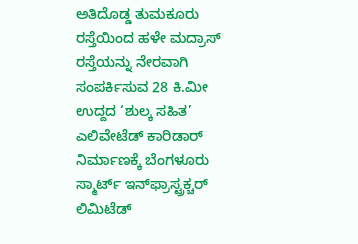ಅತಿದೊಡ್ಡ ತುಮಕೂರು ರಸ್ತೆಯಿಂದ ಹಳೇ ಮದ್ರಾಸ್ ರಸ್ತೆಯನ್ನು ನೇರವಾಗಿ ಸಂಪರ್ಕಿಸುವ 28 ಕಿ.ಮೀ ಉದ್ದದ ‘ಶುಲ್ಕ ಸಹಿತ’ ಎಲಿವೇಟೆಡ್ ಕಾರಿಡಾರ್ ನಿರ್ಮಾಣಕ್ಕೆ ಬೆಂಗಳೂರು ಸ್ಮಾರ್ಟ್ ಇನ್‌ಫ್ರಾಸ್ಟ್ರಕ್ಚರ್ ಲಿಮಿಟೆಡ್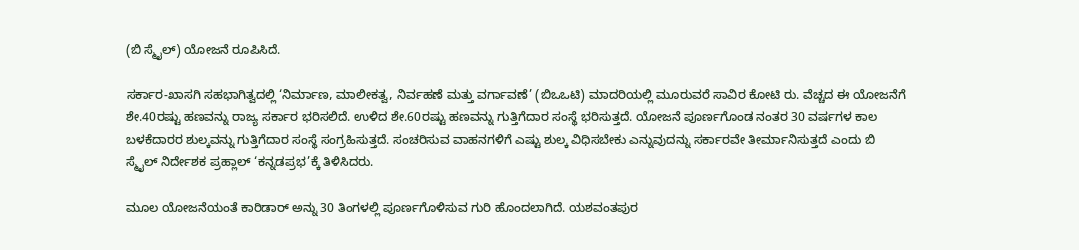(ಬಿ ಸ್ಮೈಲ್) ಯೋಜನೆ ರೂಪಿಸಿದೆ.

ಸರ್ಕಾರ-ಖಾಸಗಿ ಸಹಭಾಗಿತ್ವದಲ್ಲಿ ‘ನಿರ್ಮಾಣ, ಮಾಲೀಕತ್ವ, ನಿರ್ವಹಣೆ ಮತ್ತು ವರ್ಗಾವಣೆ’ (ಬಿಒಒಟಿ) ಮಾದರಿಯಲ್ಲಿ ಮೂರುವರೆ ಸಾವಿರ ಕೋಟಿ ರು. ವೆಚ್ಚದ ಈ ಯೋಜನೆಗೆ ಶೇ.40ರಷ್ಟು ಹಣವನ್ನು ರಾಜ್ಯ ಸರ್ಕಾರ ಭರಿಸಲಿದೆ. ಉಳಿದ ಶೇ.60ರಷ್ಟು ಹಣವನ್ನು ಗುತ್ತಿಗೆದಾರ ಸಂಸ್ಥೆ ಭರಿಸುತ್ತದೆ. ಯೋಜನೆ ಪೂರ್ಣಗೊಂಡ ನಂತರ 30 ವರ್ಷಗಳ ಕಾಲ ಬಳಕೆದಾರರ ಶುಲ್ಕವನ್ನು ಗುತ್ತಿಗೆದಾರ ಸಂಸ್ಥೆ ಸಂಗ್ರಹಿಸುತ್ತದೆ. ಸಂಚರಿಸುವ ವಾಹನಗಳಿಗೆ ಎಷ್ಟು ಶುಲ್ಕ ವಿಧಿಸಬೇಕು ಎನ್ನುವುದನ್ನು ಸರ್ಕಾರವೇ ತೀರ್ಮಾನಿಸುತ್ತದೆ ಎಂದು ಬಿ ಸ್ಮೈಲ್ ನಿರ್ದೇಶಕ ಪ್ರಹ್ಲಾಲ್ ‘ಕನ್ನಡಪ್ರಭ’ಕ್ಕೆ ತಿಳಿಸಿದರು.

ಮೂಲ ಯೋಜನೆಯಂತೆ ಕಾರಿಡಾರ್ ಅನ್ನು 30 ತಿಂಗಳಲ್ಲಿ ಪೂರ್ಣಗೊಳಿಸುವ ಗುರಿ ಹೊಂದಲಾಗಿದೆ. ಯಶವಂತಪುರ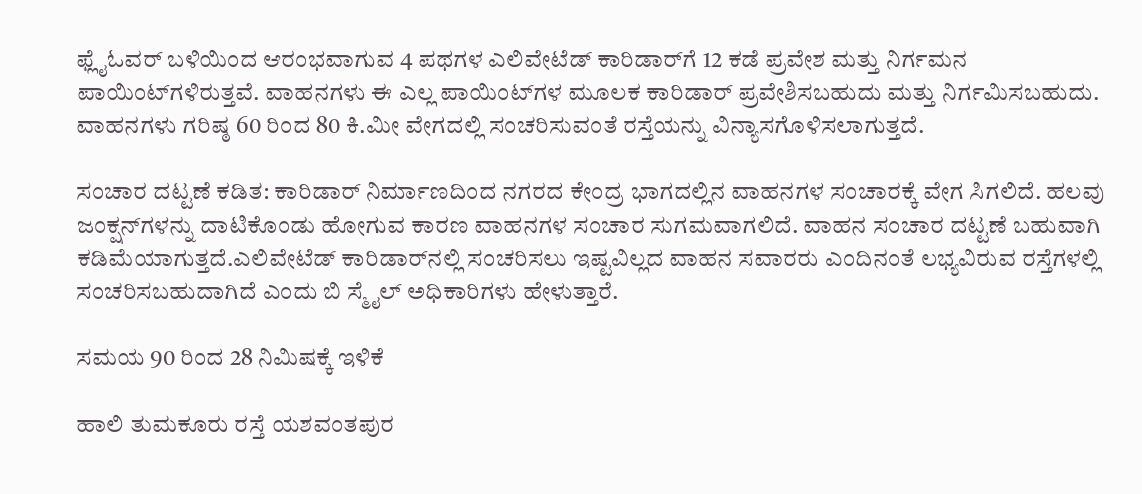ಫ್ಲೈಓವರ್‌ ಬಳಿಯಿಂದ ಆರಂಭವಾಗುವ 4 ಪಥಗಳ ಎಲಿವೇಟೆಡ್ ಕಾರಿಡಾರ್‌ಗೆ 12 ಕಡೆ ಪ್ರವೇಶ ಮತ್ತು ನಿರ್ಗಮನ ಪಾಯಿಂಟ್‌ಗಳಿರುತ್ತವೆ. ವಾಹನಗಳು ಈ ಎಲ್ಲ ಪಾಯಿಂಟ್‌ಗಳ ಮೂಲಕ ಕಾರಿಡಾರ್ ಪ್ರವೇಶಿಸಬಹುದು ಮತ್ತು ನಿರ್ಗಮಿಸಬಹುದು. ವಾಹನಗಳು ಗರಿಷ್ಠ 60 ರಿಂದ 80 ಕಿ.ಮೀ ವೇಗದಲ್ಲಿ ಸಂಚರಿಸುವಂತೆ ರಸ್ತೆಯನ್ನು ವಿನ್ಯಾಸಗೊಳಿಸಲಾಗುತ್ತದೆ.

ಸಂಚಾರ ದಟ್ಟಣೆ ಕಡಿತ: ಕಾರಿಡಾರ್ ನಿರ್ಮಾಣದಿಂದ ನಗರದ ಕೇಂದ್ರ ಭಾಗದಲ್ಲಿನ ವಾಹನಗಳ ಸಂಚಾರಕ್ಕೆ ವೇಗ ಸಿಗಲಿದೆ. ಹಲವು ಜಂಕ್ಷನ್‌ಗಳನ್ನು ದಾಟಿಕೊಂಡು ಹೋಗುವ ಕಾರಣ ವಾಹನಗಳ ಸಂಚಾರ ಸುಗಮವಾಗಲಿದೆ. ವಾಹನ ಸಂಚಾರ ದಟ್ಟಣೆ ಬಹುವಾಗಿ ಕಡಿಮೆಯಾಗುತ್ತದೆ.ಎಲಿವೇಟೆಡ್ ಕಾರಿಡಾರ್‌ನಲ್ಲಿ ಸಂಚರಿಸಲು ಇಷ್ಟವಿಲ್ಲದ ವಾಹನ ಸವಾರರು ಎಂದಿನಂತೆ ಲಭ್ಯವಿರುವ ರಸ್ತೆಗಳಲ್ಲಿ ಸಂಚರಿಸಬಹುದಾಗಿದೆ ಎಂದು ಬಿ ಸ್ಮೈಲ್ ಅಧಿಕಾರಿಗಳು ಹೇಳುತ್ತಾರೆ.

ಸಮಯ 90 ರಿಂದ 28 ನಿಮಿಷಕ್ಕೆ ಇಳಿಕೆ

ಹಾಲಿ ತುಮಕೂರು ರಸ್ತೆ ಯಶವಂತಪುರ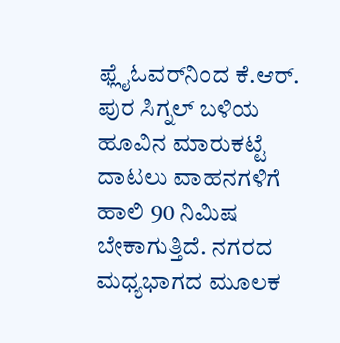ಫ್ಲೈಓವರ್‌ನಿಂದ ಕೆ.ಆರ್. ಪುರ ಸಿಗ್ನಲ್‌ ಬಳಿಯ ಹೂವಿನ ಮಾರುಕಟ್ಟೆ ದಾಟಲು ವಾಹನಗಳಿಗೆ ಹಾಲಿ 90 ನಿಮಿಷ ಬೇಕಾಗುತ್ತಿದೆ. ನಗರದ ಮಧ್ಯಭಾಗದ ಮೂಲಕ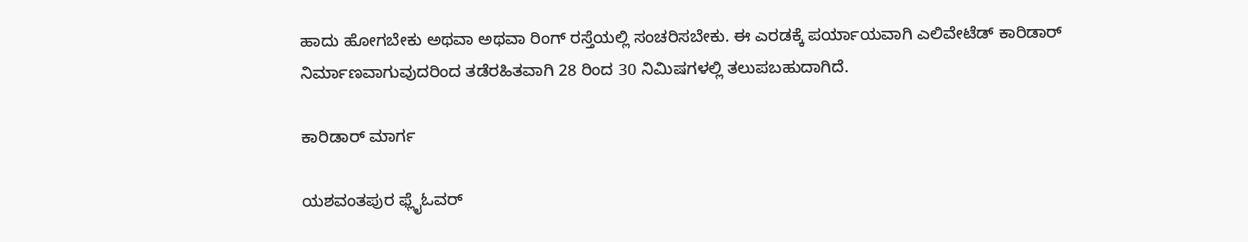ಹಾದು ಹೋಗಬೇಕು ಅಥವಾ ಅಥವಾ ರಿಂಗ್ ರಸ್ತೆಯಲ್ಲಿ ಸಂಚರಿಸಬೇಕು. ಈ ಎರಡಕ್ಕೆ ಪರ್ಯಾಯವಾಗಿ ಎಲಿವೇಟೆಡ್ ಕಾರಿಡಾರ್ ನಿರ್ಮಾಣವಾಗುವುದರಿಂದ ತಡೆರಹಿತವಾಗಿ 28 ರಿಂದ 30 ನಿಮಿಷಗಳಲ್ಲಿ ತಲುಪಬಹುದಾಗಿದೆ.

ಕಾರಿಡಾರ್ ಮಾರ್ಗ

ಯಶವಂತಪುರ ಫ್ಲೈಓವರ್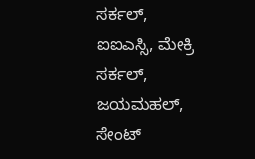ಸರ್ಕಲ್, ಐಐಎಸ್ಸಿ, ಮೇಕ್ರಿ ಸರ್ಕಲ್, ಜಯಮಹಲ್, ಸೇಂಟ್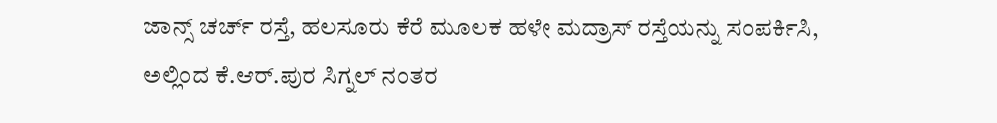ಜಾನ್ಸ್ ಚರ್ಚ್ ರಸ್ತೆ, ಹಲಸೂರು ಕೆರೆ ಮೂಲಕ ಹಳೇ ಮದ್ರಾಸ್ ರಸ್ತೆಯನ್ನು ಸಂಪರ್ಕಿಸಿ, ಅಲ್ಲಿಂದ ಕೆ.ಆರ್.ಪುರ ಸಿಗ್ನಲ್ ನಂತರ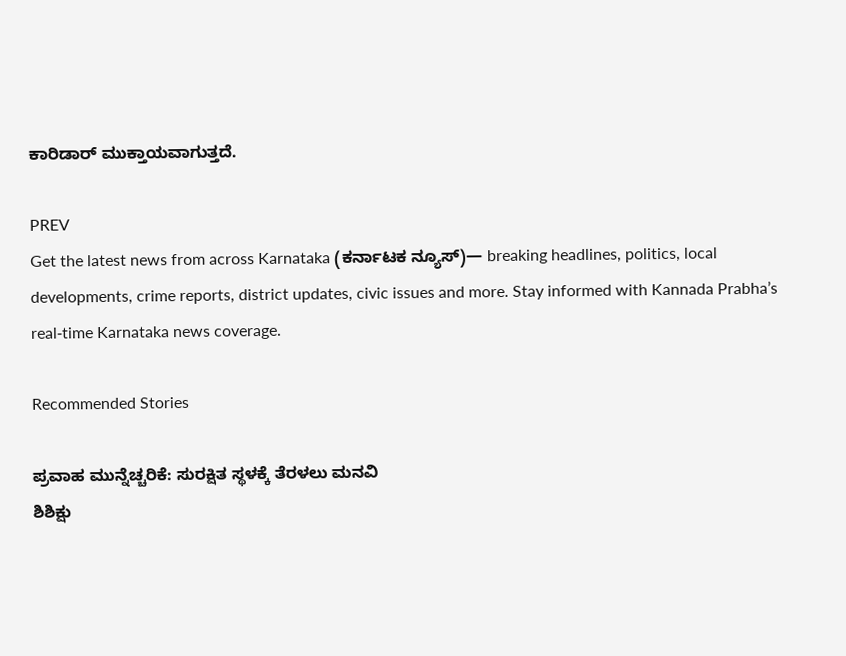ಕಾರಿಡಾರ್ ಮುಕ್ತಾಯವಾಗುತ್ತದೆ.

PREV
Get the latest news from across Karnataka (ಕರ್ನಾಟಕ ನ್ಯೂಸ್)— breaking headlines, politics, local developments, crime reports, district updates, civic issues and more. Stay informed with Kannada Prabha’s real‑time Karnataka news coverage.

Recommended Stories

ಪ್ರವಾಹ ಮುನ್ನೆಚ್ಚರಿಕೆ: ಸುರಕ್ಷಿತ ಸ್ಥಳಕ್ಕೆ ತೆರಳಲು ಮನವಿ
ಶಿಶಿಕ್ಷು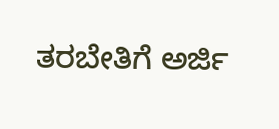ತರಬೇತಿಗೆ ಅರ್ಜಿ